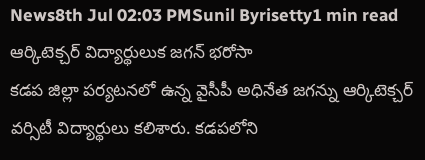News8th Jul 02:03 PMSunil Byrisetty1 min read
ఆర్కిటెక్చర్ విద్యార్థులుక జగన్ భరోసా
కడప జిల్లా పర్యటనలో ఉన్న వైసీపీ అధినేత జగన్ను ఆర్కిటెక్చర్ వర్సిటీ విద్యార్థులు కలిశారు. కడపలోని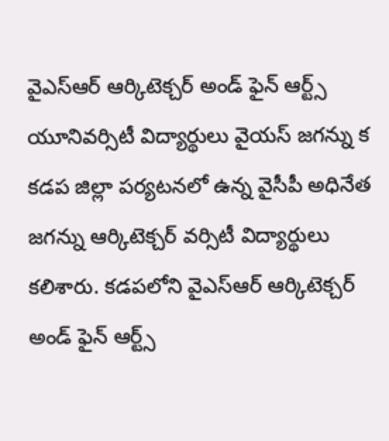వైఎస్ఆర్ ఆర్కిటెక్చర్ అండ్ ఫైన్ ఆర్ట్స్ యూనివర్సిటీ విద్యార్థులు వైయస్ జగన్ను క
కడప జిల్లా పర్యటనలో ఉన్న వైసీపీ అధినేత జగన్ను ఆర్కిటెక్చర్ వర్సిటీ విద్యార్థులు కలిశారు. కడపలోని వైఎస్ఆర్ ఆర్కిటెక్చర్ అండ్ ఫైన్ ఆర్ట్స్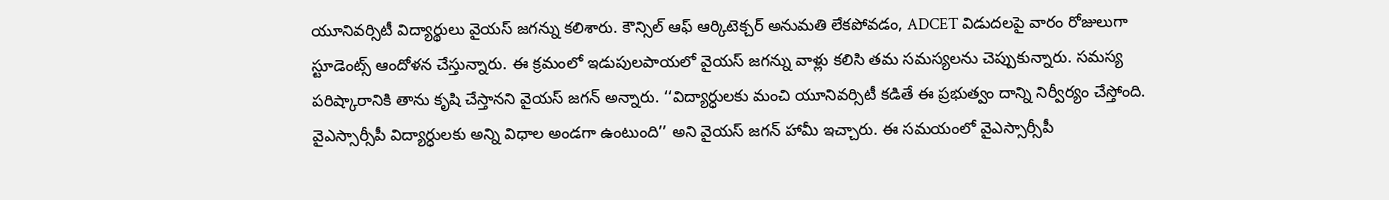యూనివర్సిటీ విద్యార్థులు వైయస్ జగన్ను కలిశారు. కౌన్సిల్ ఆఫ్ ఆర్కిటెక్చర్ అనుమతి లేకపోవడం, ADCET విడుదలపై వారం రోజులుగా స్టూడెంట్స్ ఆందోళన చేస్తున్నారు. ఈ క్రమంలో ఇడుపులపాయలో వైయస్ జగన్ను వాళ్లు కలిసి తమ సమస్యలను చెప్పుకున్నారు. సమస్య పరిష్కారానికి తాను కృషి చేస్తానని వైయస్ జగన్ అన్నారు. ‘‘విద్యార్ధులకు మంచి యూనివర్సిటీ కడితే ఈ ప్రభుత్వం దాన్ని నిర్వీర్యం చేస్తోంది. వైఎస్సార్సీపీ విద్యార్ధులకు అన్ని విధాల అండగా ఉంటుంది’’ అని వైయస్ జగన్ హామీ ఇచ్చారు. ఈ సమయంలో వైఎస్సార్సీపీ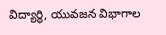విద్యార్థి, యువజన విభాగాల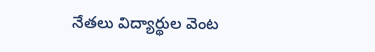నేతలు విద్యార్థుల వెంట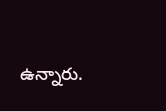ఉన్నారు.